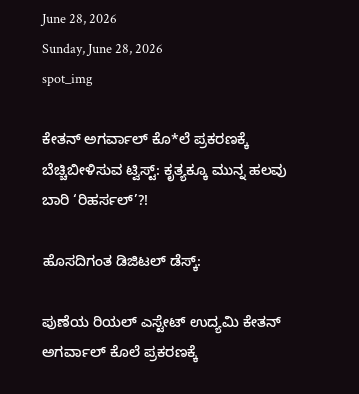June 28, 2026
Sunday, June 28, 2026
spot_img

ಕೇತನ್ ಅಗರ್ವಾಲ್ ಕೊ*ಲೆ ಪ್ರಕರಣಕ್ಕೆ ಬೆಚ್ಚಿಬೀಳಿಸುವ ಟ್ವಿಸ್ಟ್: ಕೃತ್ಯಕ್ಕೂ ಮುನ್ನ ಹಲವು ಬಾರಿ ‘ರಿಹರ್ಸಲ್’?!

ಹೊಸದಿಗಂತ ಡಿಜಿಟಲ್ ಡೆಸ್ಕ್:

ಪುಣೆಯ ರಿಯಲ್ ಎಸ್ಟೇಟ್ ಉದ್ಯಮಿ ಕೇತನ್ ಅಗರ್ವಾಲ್ ಕೊಲೆ ಪ್ರಕರಣಕ್ಕೆ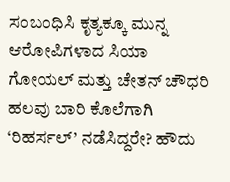ಸಂಬಂಧಿಸಿ ಕೃತ್ಯಕ್ಕೂ ಮುನ್ನ ಆರೋಪಿಗಳಾದ ಸಿಯಾ ಗೋಯಲ್ ಮತ್ತು ಚೇತನ್ ಚೌಧರಿ ಹಲವು ಬಾರಿ ಕೊಲೆಗಾಗಿ ‘ರಿಹರ್ಸಲ್’ ನಡೆಸಿದ್ದರೇ? ಹೌದು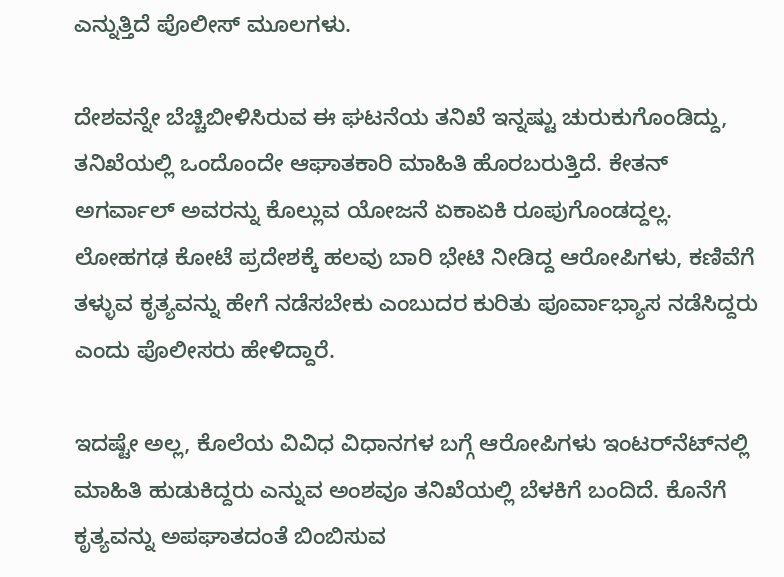ಎನ್ನುತ್ತಿದೆ ಪೊಲೀಸ್ ಮೂಲಗಳು.

ದೇಶವನ್ನೇ ಬೆಚ್ಚಿಬೀಳಿಸಿರುವ ಈ ಘಟನೆಯ ತನಿಖೆ ಇನ್ನಷ್ಟು ಚುರುಕುಗೊಂಡಿದ್ದು, ತನಿಖೆಯಲ್ಲಿ ಒಂದೊಂದೇ ಆಘಾತಕಾರಿ ಮಾಹಿತಿ ಹೊರಬರುತ್ತಿದೆ. ಕೇತನ್ ಅಗರ್ವಾಲ್ ಅವರನ್ನು ಕೊಲ್ಲುವ ಯೋಜನೆ ಏಕಾಏಕಿ ರೂಪುಗೊಂಡದ್ದಲ್ಲ. ಲೋಹಗಢ ಕೋಟೆ ಪ್ರದೇಶಕ್ಕೆ ಹಲವು ಬಾರಿ ಭೇಟಿ ನೀಡಿದ್ದ ಆರೋಪಿಗಳು, ಕಣಿವೆಗೆ ತಳ್ಳುವ ಕೃತ್ಯವನ್ನು ಹೇಗೆ ನಡೆಸಬೇಕು ಎಂಬುದರ ಕುರಿತು ಪೂರ್ವಾಭ್ಯಾಸ ನಡೆಸಿದ್ದರು ಎಂದು ಪೊಲೀಸರು ಹೇಳಿದ್ದಾರೆ.

ಇದಷ್ಟೇ ಅಲ್ಲ, ಕೊಲೆಯ ವಿವಿಧ ವಿಧಾನಗಳ ಬಗ್ಗೆ ಆರೋಪಿಗಳು ಇಂಟರ್‌ನೆಟ್‌ನಲ್ಲಿ ಮಾಹಿತಿ ಹುಡುಕಿದ್ದರು ಎನ್ನುವ ಅಂಶವೂ ತನಿಖೆಯಲ್ಲಿ ಬೆಳಕಿಗೆ ಬಂದಿದೆ. ಕೊನೆಗೆ ಕೃತ್ಯವನ್ನು ಅಪಘಾತದಂತೆ ಬಿಂಬಿಸುವ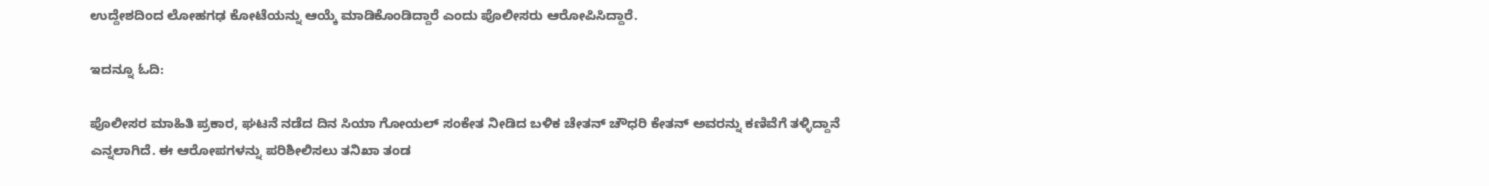ಉದ್ದೇಶದಿಂದ ಲೋಹಗಢ ಕೋಟೆಯನ್ನು ಆಯ್ಕೆ ಮಾಡಿಕೊಂಡಿದ್ದಾರೆ ಎಂದು ಪೊಲೀಸರು ಆರೋಪಿಸಿದ್ದಾರೆ.

ಇದನ್ನೂ ಓದಿ:

ಪೊಲೀಸರ ಮಾಹಿತಿ ಪ್ರಕಾರ, ಘಟನೆ ನಡೆದ ದಿನ ಸಿಯಾ ಗೋಯಲ್ ಸಂಕೇತ ನೀಡಿದ ಬಳಿಕ ಚೇತನ್ ಚೌಧರಿ ಕೇತನ್ ಅವರನ್ನು ಕಣಿವೆಗೆ ತಳ್ಳಿದ್ದಾನೆ ಎನ್ನಲಾಗಿದೆ. ಈ ಆರೋಪಗಳನ್ನು ಪರಿಶೀಲಿಸಲು ತನಿಖಾ ತಂಡ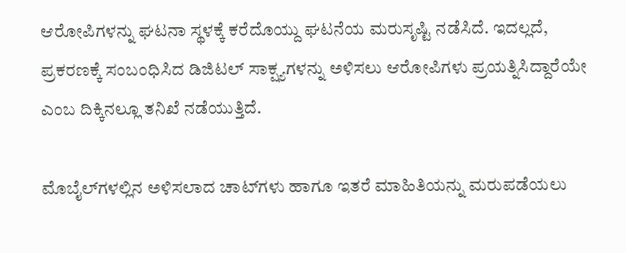ಆರೋಪಿಗಳನ್ನು ಘಟನಾ ಸ್ಥಳಕ್ಕೆ ಕರೆದೊಯ್ದು ಘಟನೆಯ ಮರುಸೃಷ್ಟಿ ನಡೆಸಿದೆ. ಇದಲ್ಲದೆ, ಪ್ರಕರಣಕ್ಕೆ ಸಂಬಂಧಿಸಿದ ಡಿಜಿಟಲ್ ಸಾಕ್ಷ್ಯಗಳನ್ನು ಅಳಿಸಲು ಆರೋಪಿಗಳು ಪ್ರಯತ್ನಿಸಿದ್ದಾರೆಯೇ ಎಂಬ ದಿಕ್ಕಿನಲ್ಲೂ ತನಿಖೆ ನಡೆಯುತ್ತಿದೆ.

ಮೊಬೈಲ್‌ಗಳಲ್ಲಿನ ಅಳಿಸಲಾದ ಚಾಟ್‌ಗಳು ಹಾಗೂ ಇತರೆ ಮಾಹಿತಿಯನ್ನು ಮರುಪಡೆಯಲು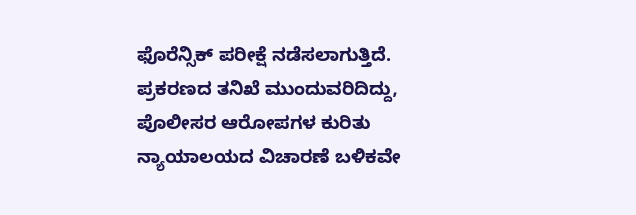ಫೊರೆನ್ಸಿಕ್ ಪರೀಕ್ಷೆ ನಡೆಸಲಾಗುತ್ತಿದೆ. ಪ್ರಕರಣದ ತನಿಖೆ ಮುಂದುವರಿದಿದ್ದು, ಪೊಲೀಸರ ಆರೋಪಗಳ ಕುರಿತು ನ್ಯಾಯಾಲಯದ ವಿಚಾರಣೆ ಬಳಿಕವೇ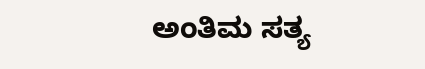ಅಂತಿಮ ಸತ್ಯ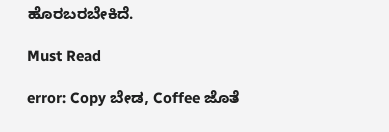ಹೊರಬರಬೇಕಿದೆ.

Must Read

error: Copy ಬೇಡ, Coffee ಜೊತೆ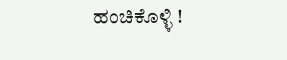ಹಂಚಿಕೊಳ್ಳಿ !